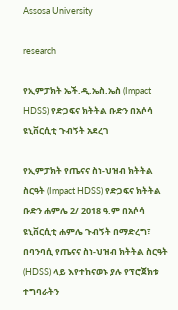Assosa University

research

የኢምፓክት ኤች.ዲ.ኤስ.ኤስ (Impact HDSS) የድጋፍና ክትትል ቡድን በአሶሳ ዩኒቨርሲቲ ጉብኝት አደረገ

የኢምፓክት የጤናና ስነ-ህዝብ ክትትል ስርዓት (Impact HDSS) የድጋፍና ክትትል ቡድን ሐምሌ 2/ 2018 ዓ.ም በአሶሳ ዩኒቨርሲቲ ሐምሌ ጉብኝት በማድረግ፣ በባንባሲ የጤናና ስነ-ህዝብ ክትትል ስርዓት (HDSS) ላይ እየተከናወኑ ያሉ የፕሮጀክቱ ተግባራትን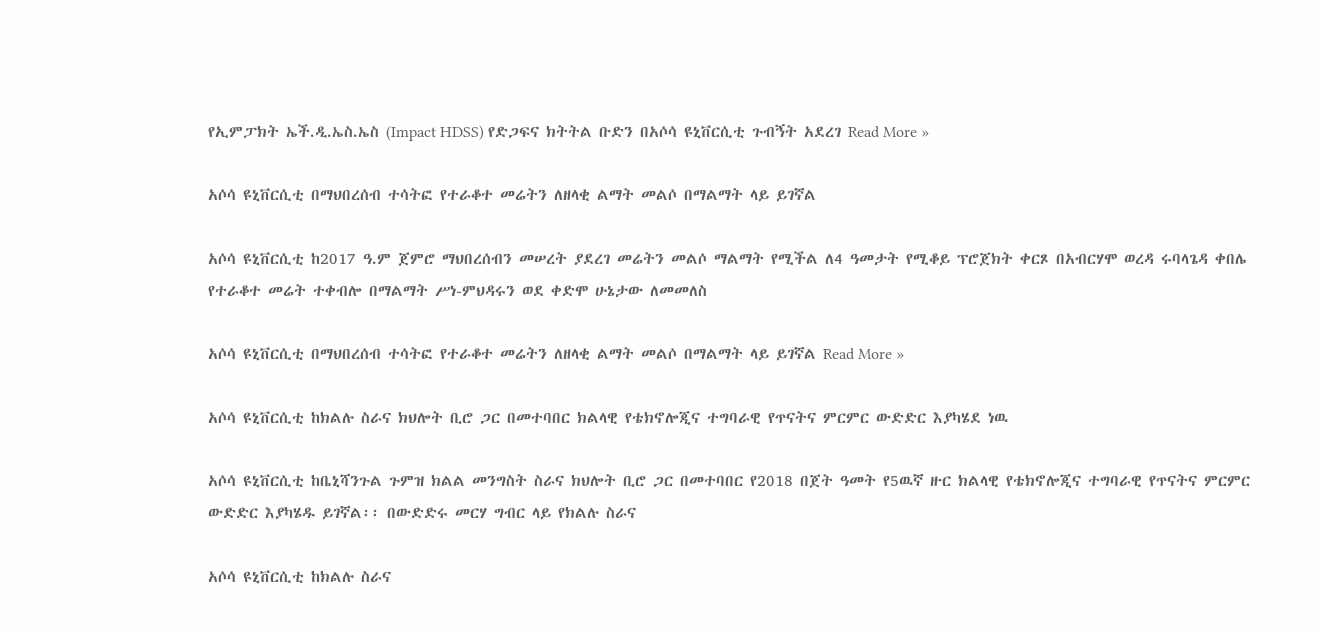የኢምፓክት ኤች.ዲ.ኤስ.ኤስ (Impact HDSS) የድጋፍና ክትትል ቡድን በአሶሳ ዩኒቨርሲቲ ጉብኝት አደረገ Read More »

አሶሳ ዩኒቨርሲቲ በማህበረሰብ ተሳትፎ የተራቆተ መሬትን ለዘላቂ ልማት መልሶ በማልማት ላይ ይገኛል

አሶሳ ዩኒቨርሲቲ ከ2017 ዓ.ም ጀምሮ ማህበረሰብን መሠረት ያደረገ መሬትን መልሶ ማልማት የሚችል ለ4 ዓመታት የሚቆይ ፕሮጀክት ቀርጾ በአብርሃሞ ወረዳ ሩባላጌዳ ቀበሌ የተራቆተ መሬት ተቀብሎ በማልማት ሥነ-ምህዳሩን ወደ ቀድሞ ሁኔታው ለመመለስ

አሶሳ ዩኒቨርሲቲ በማህበረሰብ ተሳትፎ የተራቆተ መሬትን ለዘላቂ ልማት መልሶ በማልማት ላይ ይገኛል Read More »

አሶሳ ዩኒቨርሲቲ ከክልሉ ስራና ክህሎት ቢሮ ጋር በመተባበር ክልላዊ የቴክኖሎጂና ተግባራዊ የጥናትና ምርምር ውድድር እያካሄደ ነዉ

አሶሳ ዩኒቨርሲቲ ከቤኒሻንጉል ጉምዝ ክልል መንግስት ስራና ክህሎት ቢሮ ጋር በመተባበር የ2018 በጀት ዓመት የ5ዉኛ ዙር ክልላዊ የቴክኖሎጂና ተግባራዊ የጥናትና ምርምር ውድድር እያካሄዱ ይገኛል፡፡ በውድድሩ መርሃ ግብር ላይ የክልሉ ስራና

አሶሳ ዩኒቨርሲቲ ከክልሉ ስራና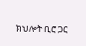ክህሎት ቢሮ ጋር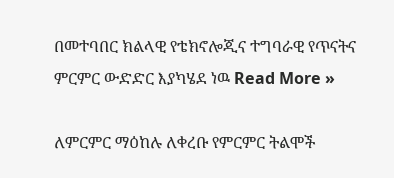በመተባበር ክልላዊ የቴክኖሎጂና ተግባራዊ የጥናትና ምርምር ውድድር እያካሄደ ነዉ Read More »

ለምርምር ማዕከሉ ለቀረቡ የምርምር ትልሞች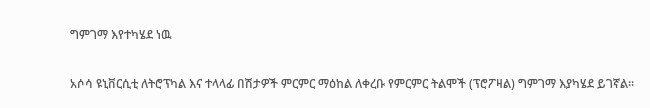ግምገማ እየተካሄደ ነዉ

አሶሳ ዩኒቨርሲቲ ለትሮፕካል እና ተላላፊ በሽታዎች ምርምር ማዕከል ለቀረቡ የምርምር ትልሞች (ፕሮፖዛል) ግምገማ እያካሄደ ይገኛል።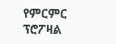የምርምር ፕሮፖዛል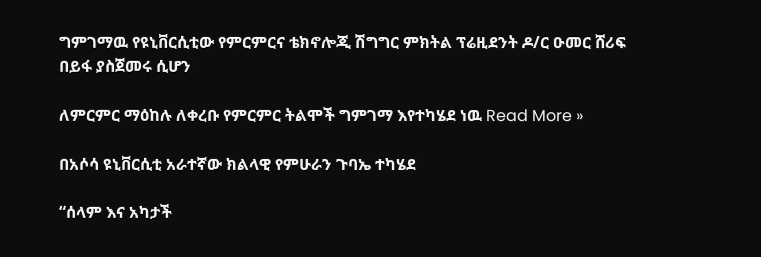ግምገማዉ የዩኒቨርሲቲው የምርምርና ቴክኖሎጂ ሽግግር ምክትል ፕሬዚደንት ዶ/ር ዑመር ሸሪፍ በይፋ ያስጀመሩ ሲሆን

ለምርምር ማዕከሉ ለቀረቡ የምርምር ትልሞች ግምገማ እየተካሄደ ነዉ Read More »

በአሶሳ ዩኒቨርሲቲ አራተኛው ክልላዊ የምሁራን ጉባኤ ተካሄደ

“ሰላም እና አካታች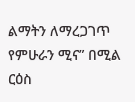ልማትን ለማረጋገጥ የምሁራን ሚና” በሚል ርዕስ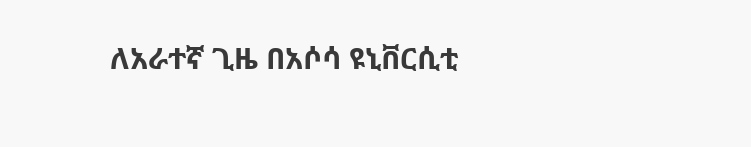ለአራተኛ ጊዜ በአሶሳ ዩኒቨርሲቲ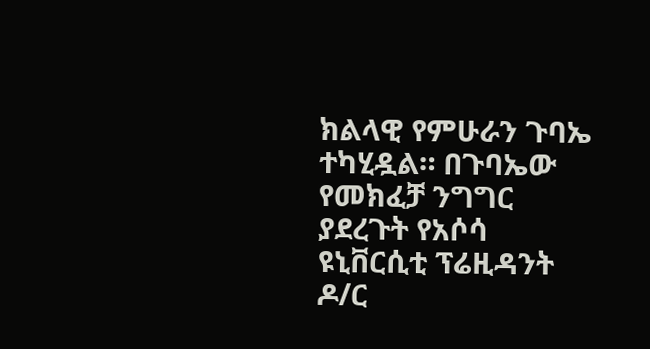ክልላዊ የምሁራን ጉባኤ ተካሂዷል። በጉባኤው የመክፈቻ ንግግር ያደረጉት የአሶሳ ዩኒቨርሲቲ ፕሬዚዳንት ዶ/ር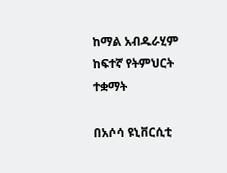ከማል አብዱራሂም ከፍተኛ የትምህርት ተቋማት

በአሶሳ ዩኒቨርሲቲ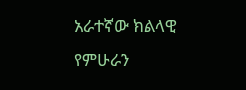አራተኛው ክልላዊ የምሁራን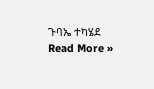ጉባኤ ተካሄደ Read More »